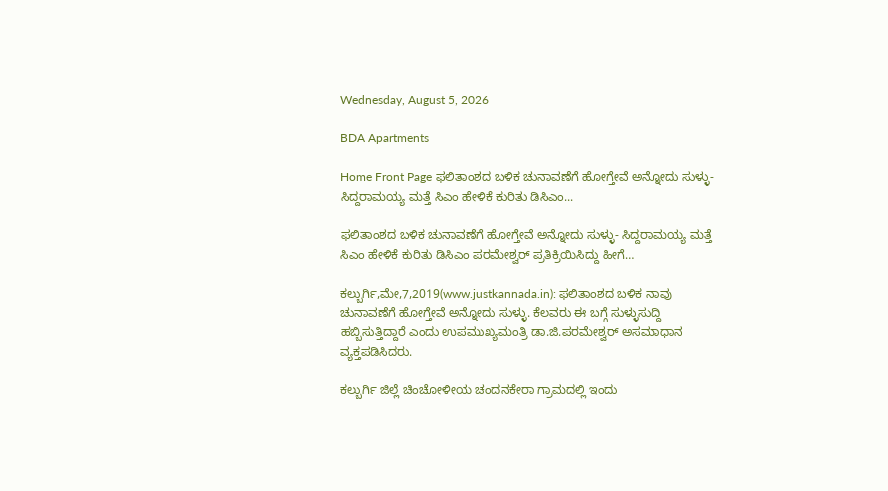Wednesday, August 5, 2026

BDA Apartments

Home Front Page ಫಲಿತಾಂಶದ ಬಳಿಕ ಚುನಾವಣೆಗೆ ಹೋಗ್ತೇವೆ ಅನ್ನೋದು ಸುಳ್ಳು- ಸಿದ್ದರಾಮಯ್ಯ ಮತ್ತೆ ಸಿಎಂ ಹೇಳಿಕೆ ಕುರಿತು ಡಿಸಿಎಂ...

ಫಲಿತಾಂಶದ ಬಳಿಕ ಚುನಾವಣೆಗೆ ಹೋಗ್ತೇವೆ ಅನ್ನೋದು ಸುಳ್ಳು- ಸಿದ್ದರಾಮಯ್ಯ ಮತ್ತೆ ಸಿಎಂ ಹೇಳಿಕೆ ಕುರಿತು ಡಿಸಿಎಂ ಪರಮೇಶ್ವರ್ ಪ್ರತಿಕ್ರಿಯಿಸಿದ್ದು ಹೀಗೆ…

ಕಲ್ಬುರ್ಗಿ,ಮೇ,7,2019(www.justkannada.in): ಫಲಿತಾಂಶದ ಬಳಿಕ ನಾವು ಚುನಾವಣೆಗೆ ಹೋಗ್ತೇವೆ ಅನ್ನೋದು ಸುಳ್ಳು. ಕೆಲವರು ಈ ಬಗ್ಗೆ ಸುಳ್ಳುಸುದ್ದಿ ಹಬ್ಬಿಸುತ್ತಿದ್ದಾರೆ ಎಂದು ಉಪಮುಖ್ಯಮಂತ್ರಿ ಡಾ.ಜಿ.ಪರಮೇಶ್ವರ್ ಅಸಮಾಧಾನ ವ್ಯಕ್ತಪಡಿಸಿದರು.

ಕಲ್ಬುರ್ಗಿ ಜಿಲ್ಲೆ ಚಿಂಚೋಳೀಯ ಚಂದನಕೇರಾ ಗ್ರಾಮದಲ್ಲಿ ಇಂದು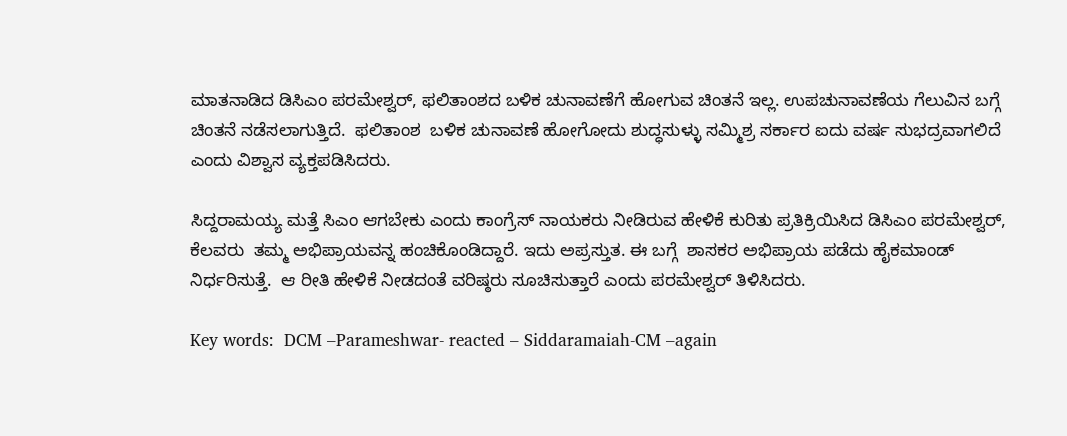ಮಾತನಾಡಿದ ಡಿಸಿಎಂ ಪರಮೇಶ್ವರ್, ಫಲಿತಾಂಶದ ಬಳಿಕ ಚುನಾವಣೆಗೆ ಹೋಗುವ ಚಿಂತನೆ ಇಲ್ಲ. ಉಪಚುನಾವಣೆಯ ಗೆಲುವಿನ ಬಗ್ಗೆ ಚಿಂತನೆ ನಡೆಸಲಾಗುತ್ತಿದೆ.  ಫಲಿತಾಂಶ  ಬಳಿಕ ಚುನಾವಣೆ ಹೋಗೋದು ಶುದ್ಧಸುಳ್ಳು ಸಮ್ಮಿಶ್ರ ಸರ್ಕಾರ ಐದು ವರ್ಷ ಸುಭದ್ರವಾಗಲಿದೆ ಎಂದು ವಿಶ್ವಾಸ ವ್ಯಕ್ತಪಡಿಸಿದರು.

ಸಿದ್ದರಾಮಯ್ಯ ಮತ್ತೆ ಸಿಎಂ ಆಗಬೇಕು ಎಂದು ಕಾಂಗ್ರೆಸ್ ನಾಯಕರು ನೀಡಿರುವ ಹೇಳಿಕೆ ಕುರಿತು ಪ್ರತಿಕ್ರಿಯಿಸಿದ ಡಿಸಿಎಂ ಪರಮೇಶ್ವರ್,  ಕೆಲವರು  ತಮ್ಮ ಅಭಿಪ್ರಾಯವನ್ನ ಹಂಚಿಕೊಂಡಿದ್ದಾರೆ. ಇದು ಅಪ್ರಸ್ತುತ. ಈ ಬಗ್ಗೆ  ಶಾಸಕರ ಅಭಿಪ್ರಾಯ ಪಡೆದು ಹೈಕಮಾಂಡ್ ನಿರ್ಧರಿಸುತ್ತೆ.  ಆ ರೀತಿ ಹೇಳಿಕೆ ನೀಡದಂತೆ ವರಿಷ್ಠರು ಸೂಚಿಸುತ್ತಾರೆ ಎಂದು ಪರಮೇಶ್ವರ್ ತಿಳಿಸಿದರು.

Key words:  DCM –Parameshwar- reacted – Siddaramaiah-CM –again